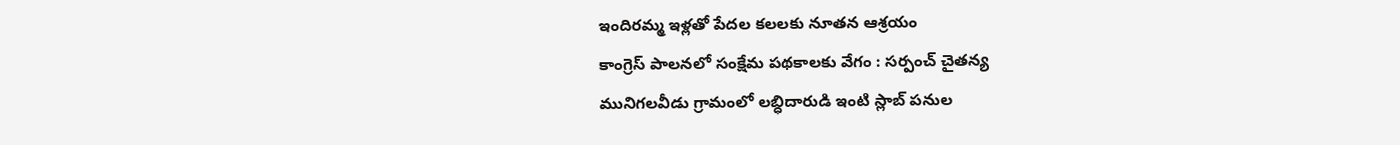ఇందిరమ్మ ఇళ్లతో పేదల కలలకు నూతన ఆశ్రయం
కాంగ్రెస్ పాలనలో సంక్షేమ పథకాలకు వేగం : సర్పంచ్ చైతన్య
మునిగలవీడు గ్రామంలో లబ్ధిదారుడి ఇంటి స్లాబ్ పనుల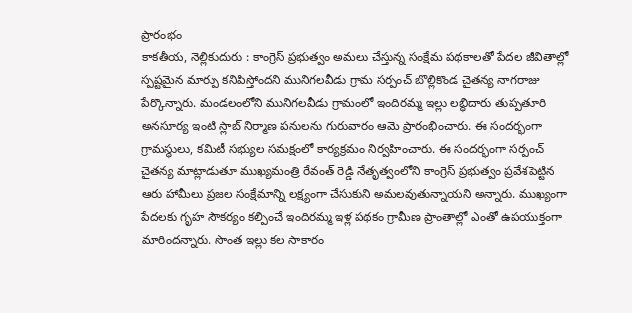ప్రారంభం
కాకతీయ, నెల్లికుదురు : కాంగ్రెస్ ప్రభుత్వం అమలు చేస్తున్న సంక్షేమ పథకాలతో పేదల జీవితాల్లో స్పష్టమైన మార్పు కనిపిస్తోందని మునిగలవీడు గ్రామ సర్పంచ్ బొల్లికొండ చైతన్య నాగరాజు పేర్కొన్నారు. మండలంలోని మునిగలవీడు గ్రామంలో ఇందిరమ్మ ఇల్లు లబ్ధిదారు తుప్పతూరి అనసూర్య ఇంటి స్లాబ్ నిర్మాణ పనులను గురువారం ఆమె ప్రారంభించారు. ఈ సందర్భంగా గ్రామస్థులు, కమిటీ సభ్యుల సమక్షంలో కార్యక్రమం నిర్వహించారు. ఈ సందర్భంగా సర్పంచ్ చైతన్య మాట్లాడుతూ ముఖ్యమంత్రి రేవంత్ రెడ్డి నేతృత్వంలోని కాంగ్రెస్ ప్రభుత్వం ప్రవేశపెట్టిన ఆరు హామీలు ప్రజల సంక్షేమాన్ని లక్ష్యంగా చేసుకుని అమలవుతున్నాయని అన్నారు. ముఖ్యంగా పేదలకు గృహ సౌకర్యం కల్పించే ఇందిరమ్మ ఇళ్ల పథకం గ్రామీణ ప్రాంతాల్లో ఎంతో ఉపయుక్తంగా మారిందన్నారు. సొంత ఇల్లు కల సాకారం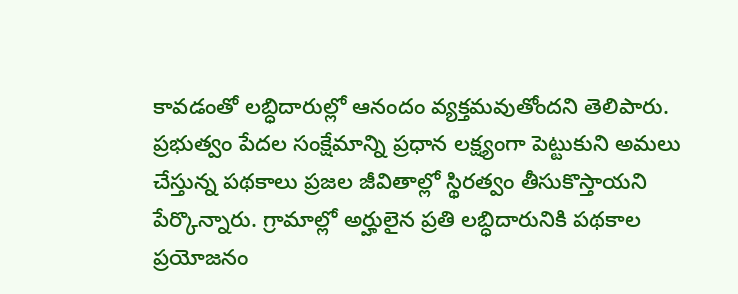కావడంతో లబ్ధిదారుల్లో ఆనందం వ్యక్తమవుతోందని తెలిపారు. ప్రభుత్వం పేదల సంక్షేమాన్ని ప్రధాన లక్ష్యంగా పెట్టుకుని అమలు చేస్తున్న పథకాలు ప్రజల జీవితాల్లో స్థిరత్వం తీసుకొస్తాయని పేర్కొన్నారు. గ్రామాల్లో అర్హులైన ప్రతి లబ్ధిదారునికి పథకాల ప్రయోజనం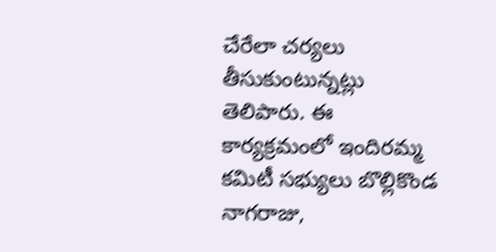చేరేలా చర్యలు తీసుకుంటున్నట్లు తెలిపారు. ఈ కార్యక్రమంలో ఇందిరమ్మ కమిటీ సభ్యులు బొల్లికొండ నాగరాజు,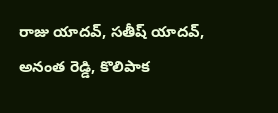రాజు యాదవ్, సతీష్ యాదవ్, అనంత రెడ్డి, కొలిపాక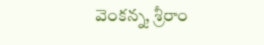వెంకన్న, శ్రీరాం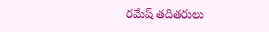రమేష్ తదితరులు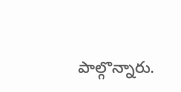పాల్గొన్నారు.